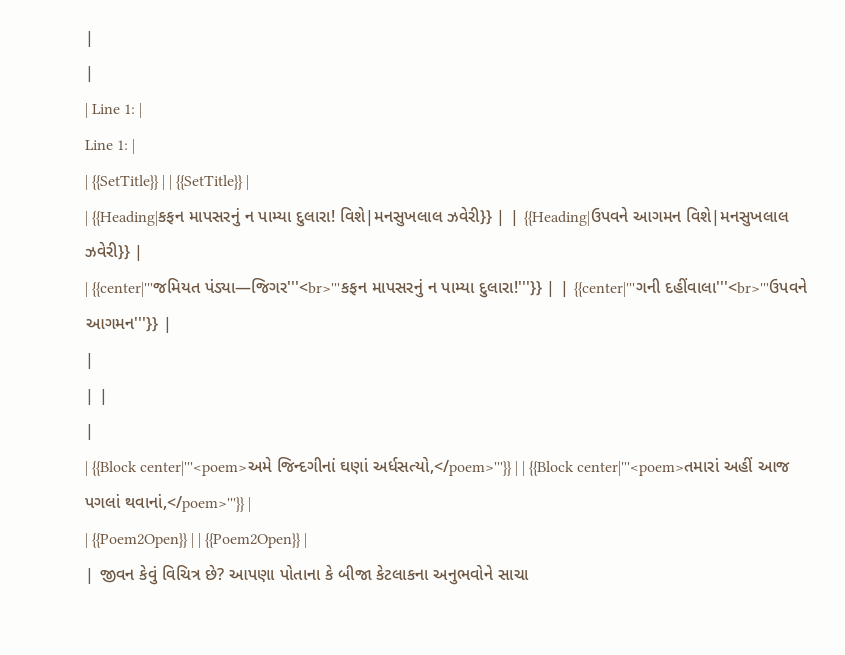|
|
| Line 1: |
Line 1: |
| {{SetTitle}} | | {{SetTitle}} |
| {{Heading|કફન માપસરનું ન પામ્યા દુલારા! વિશે|મનસુખલાલ ઝવેરી}} | | {{Heading|ઉપવને આગમન વિશે|મનસુખલાલ ઝવેરી}} |
| {{center|'''જમિયત પંડ્યા—જિગર'''<br>'''કફન માપસરનું ન પામ્યા દુલારા!'''}} | | {{center|'''ગની દહીંવાલા'''<br>'''ઉપવને આગમન'''}} |
|
| |
|
| {{Block center|'''<poem>અમે જિન્દગીનાં ઘણાં અર્ધસત્યો,</poem>'''}} | | {{Block center|'''<poem>તમારાં અહીં આજ પગલાં થવાનાં,</poem>'''}} |
| {{Poem2Open}} | | {{Poem2Open}} |
| જીવન કેવું વિચિત્ર છે? આપણા પોતાના કે બીજા કેટલાકના અનુભવોને સાચા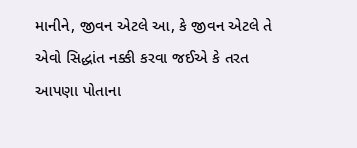માનીને, જીવન એટલે આ, કે જીવન એટલે તે એવો સિદ્ધાંત નક્કી કરવા જઈએ કે તરત આપણા પોતાના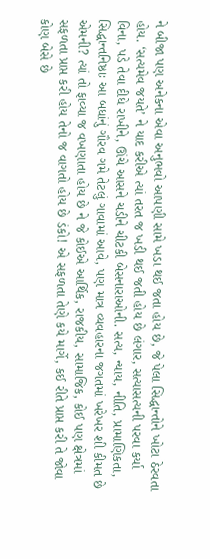ને બીજા પણ અનેકના એવા અનુભવો આપણી સામે ખડા થઈ જતા હોય છે, જે પેલા સિદ્ધાન્તોને ખોટા ઠેરવતા હોય. ‘સત્યમેવ જયતે’ ને યાદ કરીએ ત્યાં તરત જ ખડી થઈ જતી હોય છે લંગાર, સત્યાસત્યની પરવા કર્યા વિના, પડે તેવા દીધે રાખીને, ઊંચે આસને ચડીને ચીટકી બેસનારાઓની. સત્ય, ન્યાય, નીતિ, પ્રામાણિકતા, સિદ્ધાન્તનિષ્ઠાઃ આ બધાંનું ગૌરવ ગમે તેટલું ગાવામાં આવે, પણ માત્ર વ્યવહારના જગતમાં ખરેખર શી કીમત છે એમની? ત્યાં તો ફાવ્યા જ વખણાતા હોય છે ને જે કોઈએ આર્થિક, રાજકીય, સામાજિક, કોઈ પણ ક્ષેત્રમાં સફળતા પ્રાપ્ત કરી હોય તેનો જ વાગતો હોય છે ડંકો! એ સફળતા તેણે કયે માર્ગે, કઈ રીતે પ્રાપ્ત કરી તે જોવા કોણ બેસે છે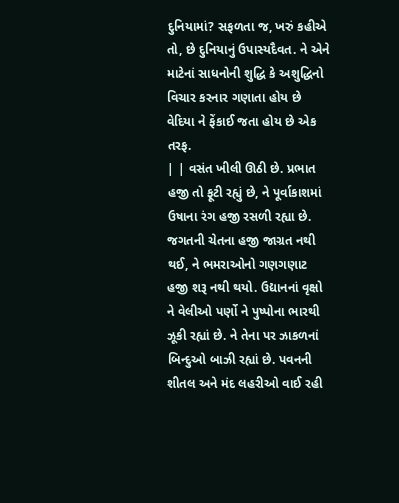દુનિયામાં? સફળતા જ, ખરું કહીએ તો, છે દુનિયાનું ઉપાસ્યદૈવત. ને એને માટેનાં સાધનોની શુદ્ધિ કે અશુદ્ધિનો વિચાર કરનાર ગણાતા હોય છે વેદિયા ને ફેંકાઈ જતા હોય છે એક તરફ.
| | વસંત ખીલી ઊઠી છે. પ્રભાત હજી તો ફૂટી રહ્યું છે, ને પૂર્વાકાશમાં ઉષાના રંગ હજી રસળી રહ્યા છે. જગતની ચેતના હજી જાગ્રત નથી થઈ, ને ભમરાઓનો ગણગણાટ હજી શરૂ નથી થયો. ઉદ્યાનનાં વૃક્ષો ને વેલીઓ પર્ણો ને પુષ્પોના ભારથી ઝૂકી રહ્યાં છે. ને તેના પર ઝાકળનાં બિન્દુઓ બાઝી રહ્યાં છે. પવનની શીતલ અને મંદ લહરીઓ વાઈ રહી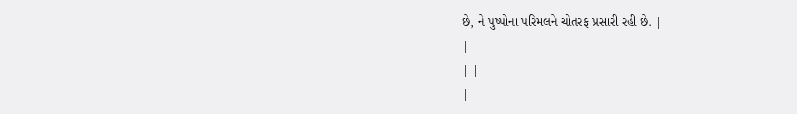છે, ને પુષ્પોના પરિમલને ચોતરફ પ્રસારી રહી છે. |
|
| |
|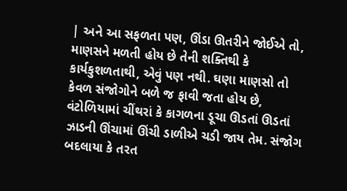| અને આ સફળતા પણ, ઊંડા ઊતરીને જોઈએ તો, માણસને મળતી હોય છે તેની શક્તિથી કે કાર્યકુશળતાથી, એવું પણ નથી. ઘણા માણસો તો કેવળ સંજોગોને બળે જ ફાવી જતા હોય છે, વંટોળિયામાં ચીંથરાં કે કાગળના ડૂચા ઊડતાં ઊડતાં ઝાડની ઊંચામાં ઊંચી ડાળીએ ચડી જાય તેમ. સંજોગ બદલાયા કે તરત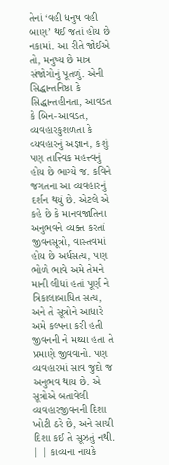તેનાં ‘વહી ધનુષ વહી બાણ’ થઈ જતાં હોય છે નકામાં. આ રીતે જોઈએ તો, મનુષ્ય છે માત્ર સંજોગોનું પૂતળું. એની સિદ્ધાન્તનિષ્ઠા કે સિદ્ધાન્તહીનતા, આવડત કે બિન-આવડત, વ્યવહારકુશળતા કે વ્યવહારનું અજ્ઞાન, કશું પણ તાત્ત્વિક મહત્ત્વનું હોય છે ભાગ્યે જ. કવિને જગતના આ વ્યવહારનું દર્શન થયું છે. એટલે એ કહે છે કે માનવજાતિના અનુભવને વ્યક્ત કરતાં જીવનસૂત્રો, વાસ્તવમાં હોય છે અર્ધસત્ય, પણ ભોળે ભાવે અમે તેમને માની લીધાં હતાં પૂર્ણ ને ત્રિકાલાબાધિત સત્ય, અને તે સૂત્રોને આધારે અમે કલ્પના કરી હતી જીવનની ને મથ્યા હતા તે પ્રમાણે જીવવાનો. પણ વ્યવહારમાં સાવ જુદો જ અનુભવ થાય છે. એ સૂત્રોએ બતાવેલી વ્યવહારજીવનની દિશા ખોટી ઠરે છે, અને સાચી દિશા કઈ તે સૂઝતું નથી.
| | કાવ્યના નાયકે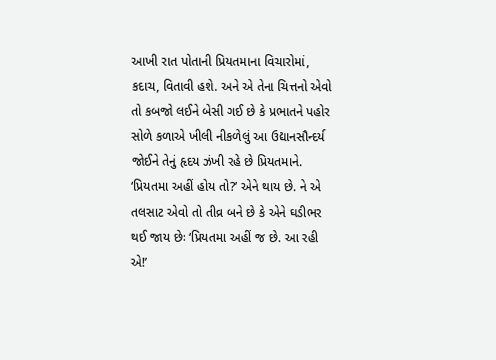આખી રાત પોતાની પ્રિયતમાના વિચારોમાં, કદાચ, વિતાવી હશે. અને એ તેના ચિત્તનો એવો તો કબજો લઈને બેસી ગઈ છે કે પ્રભાતને પહોર સોળે કળાએ ખીલી નીકળેલું આ ઉદ્યાનસૌન્દર્ય જોઈને તેનું હૃદય ઝંખી રહે છે પ્રિયતમાને. ‘પ્રિયતમા અહીં હોય તો?’ એને થાય છે. ને એ તલસાટ એવો તો તીવ્ર બને છે કે એને ઘડીભર થઈ જાય છેઃ ‘પ્રિયતમા અહીં જ છે. આ રહી એ!’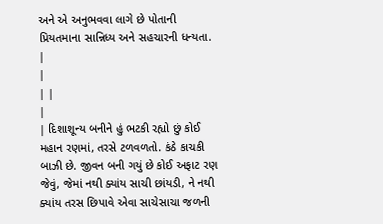અને એ અનુભવવા લાગે છે પોતાની પ્રિયતમાના સાન્નિધ્ય અને સહચારની ધન્યતા. |
|
| |
|
| દિશાશૂન્ય બનીને હું ભટકી રહ્યો છું કોઈ મહાન રણમાં, તરસે ટળવળતો. કંઠે કાચકી બાઝી છે. જીવન બની ગયું છે કોઈ અફાટ રણ જેવું, જેમાં નથી ક્યાંય સાચી છાંયડી, ને નથી ક્યાંય તરસ છિપાવે એવા સાચેસાચા જળની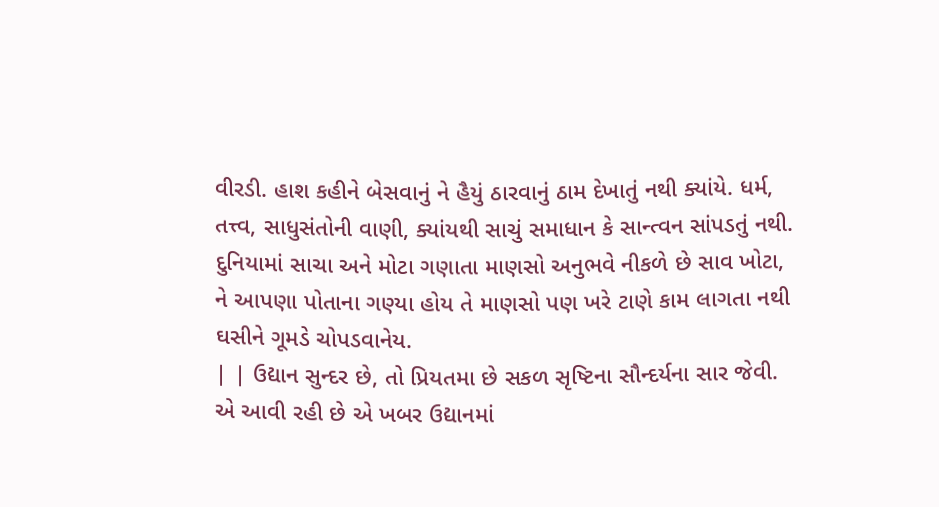વીરડી. હાશ કહીને બેસવાનું ને હૈયું ઠારવાનું ઠામ દેખાતું નથી ક્યાંયે. ધર્મ, તત્ત્વ, સાધુસંતોની વાણી, ક્યાંયથી સાચું સમાધાન કે સાન્ત્વન સાંપડતું નથી. દુનિયામાં સાચા અને મોટા ગણાતા માણસો અનુભવે નીકળે છે સાવ ખોટા, ને આપણા પોતાના ગણ્યા હોય તે માણસો પણ ખરે ટાણે કામ લાગતા નથી ઘસીને ગૂમડે ચોપડવાનેય.
| | ઉદ્યાન સુન્દર છે, તો પ્રિયતમા છે સકળ સૃષ્ટિના સૌન્દર્યના સાર જેવી. એ આવી રહી છે એ ખબર ઉદ્યાનમાં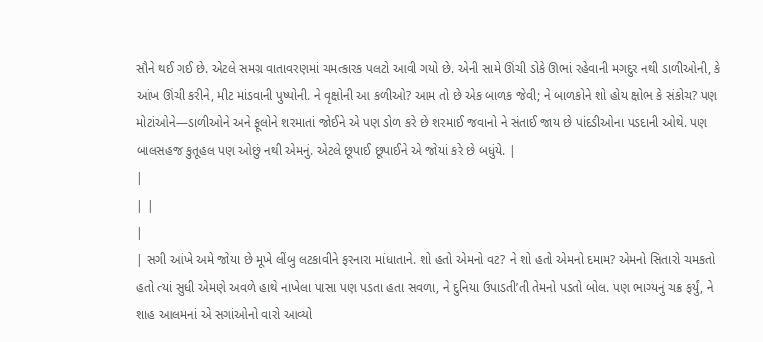સૌને થઈ ગઈ છે. એટલે સમગ્ર વાતાવરણમાં ચમત્કારક પલટો આવી ગયો છે. એની સામે ઊંચી ડોકે ઊભાં રહેવાની મગદુર નથી ડાળીઓની, કે આંખ ઊંચી કરીને, મીટ માંડવાની પુષ્પોની. ને વૃક્ષોની આ કળીઓ? આમ તો છે એક બાળક જેવી; ને બાળકોને શો હોય ક્ષોભ કે સંકોચ? પણ મોટાંઓને—ડાળીઓને અને ફૂલોને શરમાતાં જોઈને એ પણ ડોળ કરે છે શરમાઈ જવાનો ને સંતાઈ જાય છે પાંદડીઓના પડદાની ઓથે. પણ બાલસહજ કુતૂહલ પણ ઓછું નથી એમનું. એટલે છૂપાઈ છૂપાઈને એ જોયાં કરે છે બધુંયે. |
|
| |
|
| સગી આંખે અમે જોયા છે મૂખે લીંબુ લટકાવીને ફરનારા માંધાતાને. શો હતો એમનો વટ? ને શો હતો એમનો દમામ? એમનો સિતારો ચમકતો હતો ત્યાં સુધી એમણે અવળે હાથે નાખેલા પાસા પણ પડતા હતા સવળા, ને દુનિયા ઉપાડતી’તી તેમનો પડતો બોલ. પણ ભાગ્યનું ચક્ર ફર્યું, ને શાહ આલમનાં એ સગાંઓનો વારો આવ્યો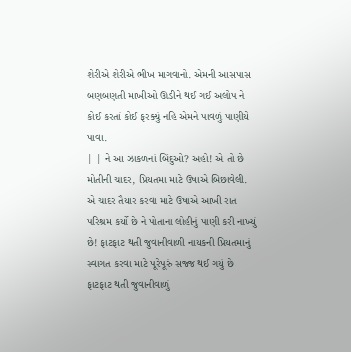શેરીએ શેરીએ ભીખ માગવાનો. એમની આસપાસ બણબણતી માખીઓ ઊડીને થઈ ગઈ અલોપ ને કોઈ કરતાં કોઈ ફરક્યું નહિ એમને પાવળું પાણીયે પાવા.
| | ને આ ઝાકળનાં બિંદુઓ? અહો! એ તો છે મોતીની ચાદર, પ્રિયતમા માટે ઉષાએ બિછાવેલી. એ ચાદર તૈયાર કરવા માટે ઉષાએ આખી રાત પરિશ્રમ કર્યો છે ને પોતાના લોહીનું પાણી કરી નાખ્યું છે! ફાટફાટ થતી જુવાનીવાળી નાયકની પ્રિયતમાનું સ્વાગત કરવા માટે પૂરેપૂરું સજ્જ થઈ ગયું છે ફાટફાટ થતી જુવાનીવાળું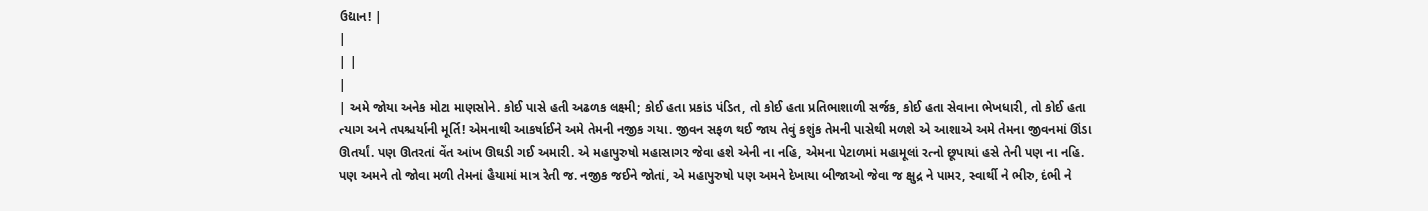ઉદ્યાન! |
|
| |
|
| અમે જોયા અનેક મોટા માણસોને. કોઈ પાસે હતી અઢળક લક્ષ્મી; કોઈ હતા પ્રકાંડ પંડિત, તો કોઈ હતા પ્રતિભાશાળી સર્જક, કોઈ હતા સેવાના ભેખધારી, તો કોઈ હતા ત્યાગ અને તપશ્ચર્યાની મૂર્તિ! એમનાથી આકર્ષાઈને અમે તેમની નજીક ગયા. જીવન સફળ થઈ જાય તેવું કશુંક તેમની પાસેથી મળશે એ આશાએ અમે તેમના જીવનમાં ઊંડા ઊતર્યાં. પણ ઊતરતાં વેંત આંખ ઊઘડી ગઈ અમારી. એ મહાપુરુષો મહાસાગર જેવા હશે એની ના નહિ, એમના પેટાળમાં મહામૂલાં રત્નો છૂપાયાં હસે તેની પણ ના નહિ. પણ અમને તો જોવા મળી તેમનાં હૈયામાં માત્ર રેતી જ. નજીક જઈને જોતાં, એ મહાપુરુષો પણ અમને દેખાયા બીજાઓ જેવા જ ક્ષુદ્ર ને પામર, સ્વાર્થી ને ભીરુ, દંભી ને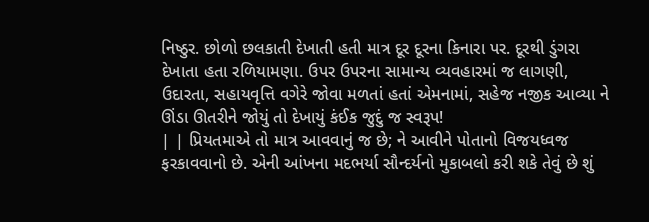નિષ્ઠુર. છોળો છલકાતી દેખાતી હતી માત્ર દૂર દૂરના કિનારા પર. દૂરથી ડુંગરા દેખાતા હતા રળિયામણા. ઉપર ઉપરના સામાન્ય વ્યવહારમાં જ લાગણી, ઉદારતા, સહાયવૃત્તિ વગેરે જોવા મળતાં હતાં એમનામાં, સહેજ નજીક આવ્યા ને ઊંડા ઊતરીને જોયું તો દેખાયું કંઈક જુદું જ સ્વરૂપ!
| | પ્રિયતમાએ તો માત્ર આવવાનું જ છે; ને આવીને પોતાનો વિજયધ્વજ ફરકાવવાનો છે. એની આંખના મદભર્યા સૌન્દર્યનો મુકાબલો કરી શકે તેવું છે શું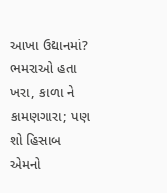આખા ઉદ્યાનમાં? ભમરાઓ હતા ખરા, કાળા ને કામણગારા; પણ શો હિસાબ એમનો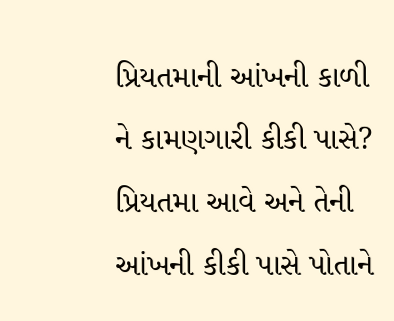પ્રિયતમાની આંખની કાળી ને કામણગારી કીકી પાસે? પ્રિયતમા આવે અને તેની આંખની કીકી પાસે પોતાને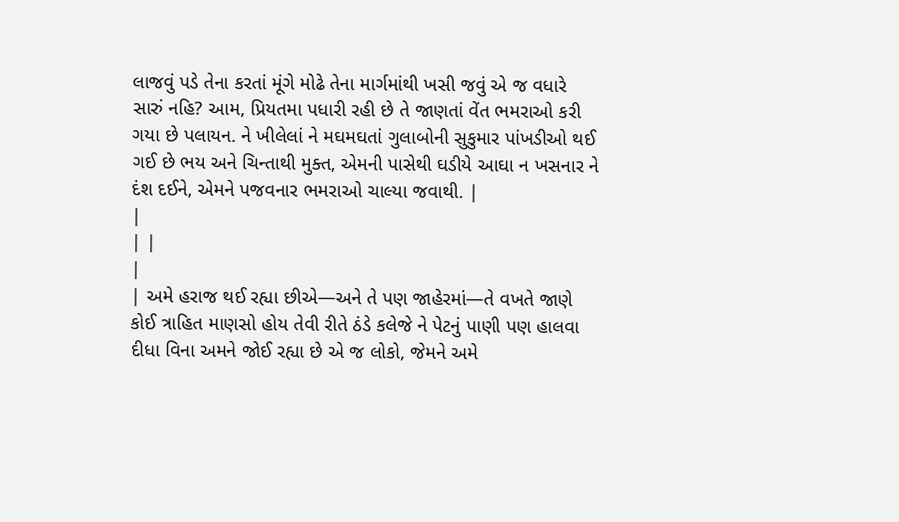લાજવું પડે તેના કરતાં મૂંગે મોઢે તેના માર્ગમાંથી ખસી જવું એ જ વધારે સારું નહિ? આમ, પ્રિયતમા પધારી રહી છે તે જાણતાં વેંત ભમરાઓ કરી ગયા છે પલાયન. ને ખીલેલાં ને મઘમઘતાં ગુલાબોની સુકુમાર પાંખડીઓ થઈ ગઈ છે ભય અને ચિન્તાથી મુક્ત, એમની પાસેથી ઘડીયે આઘા ન ખસનાર ને દંશ દઈને, એમને પજવનાર ભમરાઓ ચાલ્યા જવાથી. |
|
| |
|
| અમે હરાજ થઈ રહ્યા છીએ—અને તે પણ જાહેરમાં—તે વખતે જાણે કોઈ ત્રાહિત માણસો હોય તેવી રીતે ઠંડે કલેજે ને પેટનું પાણી પણ હાલવા દીધા વિના અમને જોઈ રહ્યા છે એ જ લોકો, જેમને અમે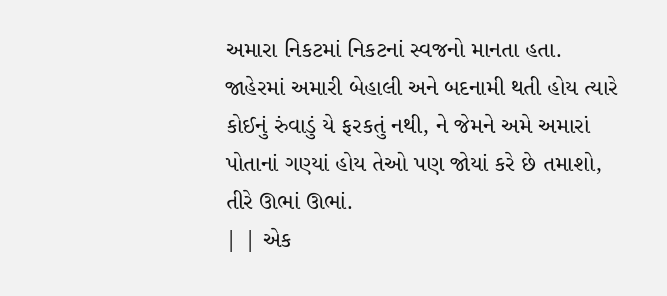અમારા નિકટમાં નિકટનાં સ્વજનો માનતા હતા. જાહેરમાં અમારી બેહાલી અને બદનામી થતી હોય ત્યારે કોઈનું રુંવાડું યે ફરકતું નથી, ને જેમને અમે અમારાં પોતાનાં ગણ્યાં હોય તેઓ પણ જોયાં કરે છે તમાશો, તીરે ઊભાં ઊભાં.
| | એક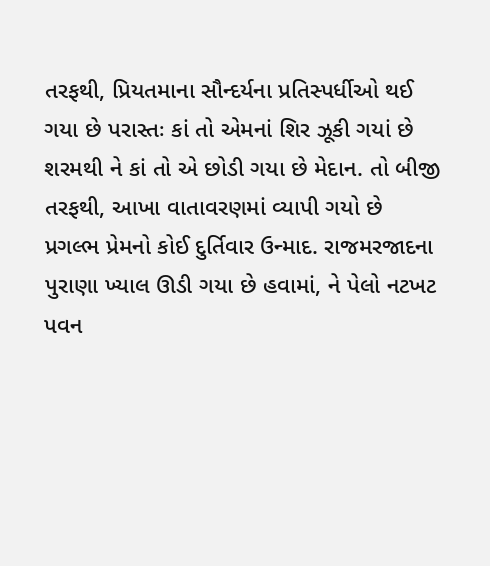તરફથી, પ્રિયતમાના સૌન્દર્યના પ્રતિસ્પર્ધીઓ થઈ ગયા છે પરાસ્તઃ કાં તો એમનાં શિર ઝૂકી ગયાં છે શરમથી ને કાં તો એ છોડી ગયા છે મેદાન. તો બીજી તરફથી, આખા વાતાવરણમાં વ્યાપી ગયો છે પ્રગલ્ભ પ્રેમનો કોઈ દુર્તિવાર ઉન્માદ. રાજમરજાદના પુરાણા ખ્યાલ ઊડી ગયા છે હવામાં, ને પેલો નટખટ પવન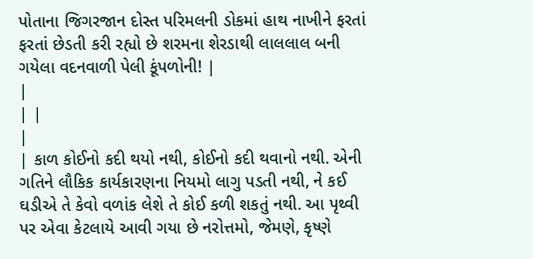પોતાના જિગરજાન દોસ્ત પરિમલની ડોકમાં હાથ નાખીને ફરતાં ફરતાં છેડતી કરી રહ્યો છે શરમના શેરડાથી લાલલાલ બની ગયેલા વદનવાળી પેલી કૂંપળોની! |
|
| |
|
| કાળ કોઈનો કદી થયો નથી, કોઈનો કદી થવાનો નથી. એની ગતિને લૌકિક કાર્યકારણના નિયમો લાગુ પડતી નથી, ને કઈ ઘડીએ તે કેવો વળાંક લેશે તે કોઈ કળી શકતું નથી. આ પૃથ્વી પર એવા કેટલાયે આવી ગયા છે નરોત્તમો, જેમણે, કૃષ્ણે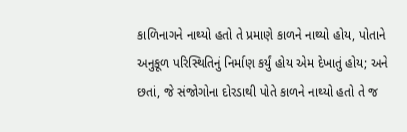કાળિનાગને નાથ્યો હતો તે પ્રમાણે કાળને નાથ્યો હોય, પોતાને અનુકૂળ પરિસ્થિતિનું નિર્માણ કર્યું હોય એમ દેખાતું હોય; અને છતાં, જે સંજોગોના દોરડાથી પોતે કાળને નાથ્યો હતો તે જ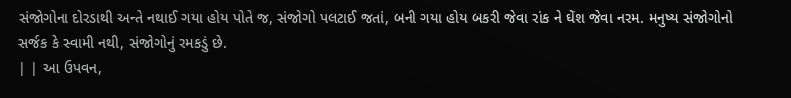સંજોગોના દોરડાથી અન્તે નથાઈ ગયા હોય પોતે જ, સંજોગો પલટાઈ જતાં, બની ગયા હોય બકરી જેવા રાંક ને ઘેંશ જેવા નરમ. મનુષ્ય સંજોગોનો સર્જક કે સ્વામી નથી, સંજોગોનું રમકડું છે.
| | આ ઉપવન,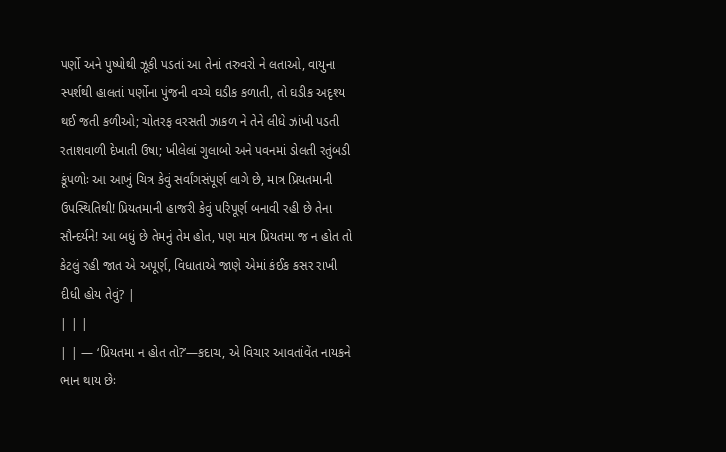પર્ણો અને પુષ્પોથી ઝૂકી પડતાં આ તેનાં તરુવરો ને લતાઓ, વાયુના સ્પર્શથી હાલતાં પર્ણોના પુંજની વચ્ચે ઘડીક કળાતી, તો ઘડીક અદૃશ્ય થઈ જતી કળીઓ; ચોતરફ વરસતી ઝાકળ ને તેને લીધે ઝાંખી પડતી રતાશવાળી દેખાતી ઉષા; ખીલેલાં ગુલાબો અને પવનમાં ડોલતી રતુંબડી કૂંપળોઃ આ આખું ચિત્ર કેવું સર્વાંગસંપૂર્ણ લાગે છે, માત્ર પ્રિયતમાની ઉપસ્થિતિથી! પ્રિયતમાની હાજરી કેવું પરિપૂર્ણ બનાવી રહી છે તેના સૌન્દર્યને! આ બધું છે તેમનું તેમ હોત, પણ માત્ર પ્રિયતમા જ ન હોત તો કેટલું રહી જાત એ અપૂર્ણ, વિધાતાએ જાણે એમાં કંઈક કસર રાખી દીધી હોય તેવું? |
| | |
| | — ‘પ્રિયતમા ન હોત તો?’—કદાચ, એ વિચાર આવતાંવેંત નાયકને ભાન થાય છેઃ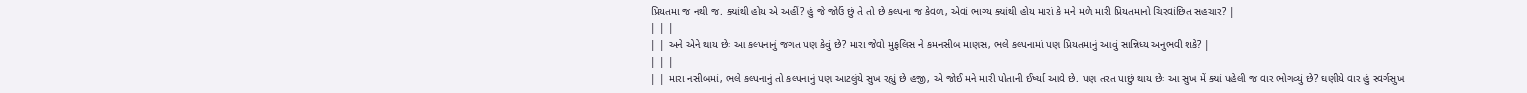પ્રિયતમા જ નથી જ. ક્યાંથી હોય એ અહીં? હું જે જોઉં છું તે તો છે કલ્પના જ કેવળ, એવાં ભાગ્ય ક્યાંથી હોય મારાં કે મને મળે મારી પ્રિયતમાનો ચિરવાંછિત સહચાર? |
| | |
| | અને એને થાય છેઃ આ કલ્પનાનું જગત પણ કેવું છે? મારા જેવો મુફલિસ ને કમનસીબ માણસ, ભલે કલ્પનામાં પણ પ્રિયતમાનું આવું સાન્નિધ્ય અનુભવી શકે? |
| | |
| | મારા નસીબમાં, ભલે કલ્પનાનું તો કલ્પનાનું પણ આટલુંયે સુખ રહ્યું છે હજી, એ જોઈ મને મારી પોતાની ઈર્ષ્યા આવે છે. પણ તરત પાછું થાય છેઃ આ સુખ મેં ક્યાં પહેલી જ વાર ભોગવ્યું છે? ઘણીયે વાર હું સ્વર્ગસુખ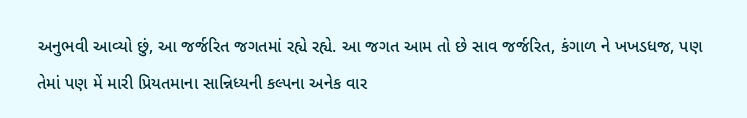અનુભવી આવ્યો છું, આ જર્જરિત જગતમાં રહ્યે રહ્યે. આ જગત આમ તો છે સાવ જર્જરિત, કંગાળ ને ખખડધજ, પણ તેમાં પણ મેં મારી પ્રિયતમાના સાન્નિધ્યની કલ્પના અનેક વાર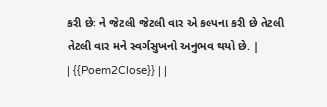કરી છેઃ ને જેટલી જેટલી વાર એ કલ્પના કરી છે તેટલી તેટલી વાર મને સ્વર્ગસુખનો અનુભવ થયો છે. |
| {{Poem2Close}} | |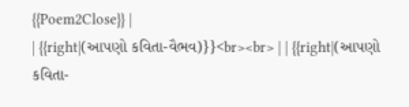{{Poem2Close}} |
| {{right|(આપણો કવિતા-વૈભવ)}}<br><br> | | {{right|(આપણો કવિતા-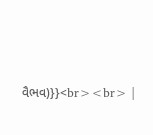વૈભવ)}}<br><br> |